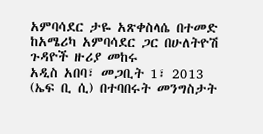አምባሳደር ታዬ አጽቀስላሴ በተመድ ከአሜሪካ አምባሳደር ጋር በሁለትዮሽ ጉዳዮች ዙሪያ መከሩ
አዲስ አበባ፣ መጋቢት 1፣ 2013 (ኤፍ ቢ ሲ) በተባበሩት መንግስታት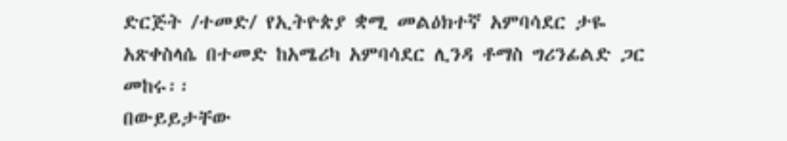ድርጅት /ተመድ/ የኢትዮጵያ ቋሚ መልዕክተኛ አምባሳደር ታዬ አጽቀስላሴ በተመድ ከአሜሪካ አምባሳደር ሊንዳ ቶማስ ግሪንፊልድ ጋር መከሩ፡፡
በውይይታቸው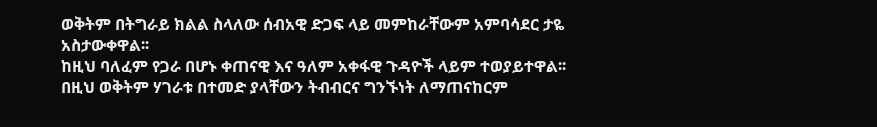ወቅትም በትግራይ ክልል ስላለው ሰብአዊ ድጋፍ ላይ መምከራቸውም አምባሳደር ታዬ አስታውቀዋል፡፡
ከዚህ ባለፈም የጋራ በሆኑ ቀጠናዊ እና ዓለም አቀፋዊ ጉዳዮች ላይም ተወያይተዋል፡፡
በዚህ ወቅትም ሃገራቱ በተመድ ያላቸውን ትብብርና ግንኙነት ለማጠናከርም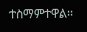ተስማምተዋል፡፡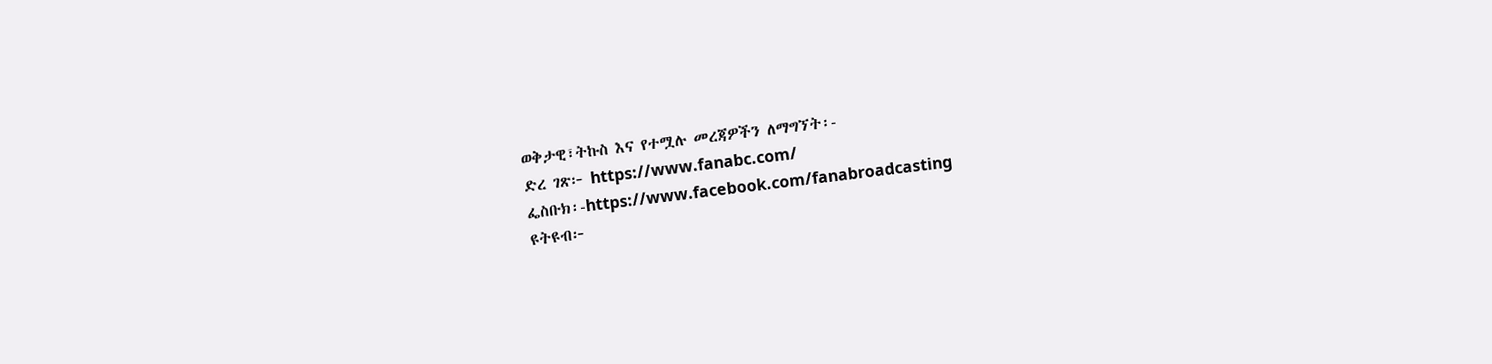ወቅታዊ፣ትኩስ እና የተሟሉ መረጃዎችን ለማግኘት፡-
ድረ ገጽ፦ https://www.fanabc.com/
ፌስቡክ፡-https://www.facebook.com/fanabroadcasting
ዩትዩብ፦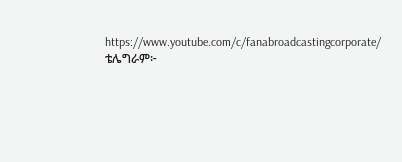https://www.youtube.com/c/fanabroadcastingcorporate/
ቴሌግራም፦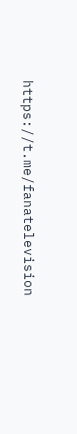https://t.me/fanatelevision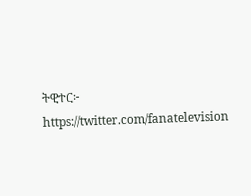ትዊተር፦ https://twitter.com/fanatelevision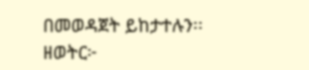በመወዳጀት ይከታተሉን፡፡
ዘወትር፦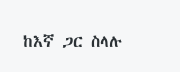ከእኛ ጋር ስላሉ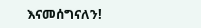እናመሰግናለን!